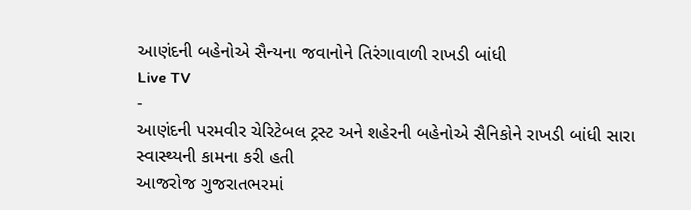આણંદની બહેનોએ સૈન્યના જવાનોને તિરંગાવાળી રાખડી બાંધી
Live TV
-
આણંદની પરમવીર ચેરિટેબલ ટ્રસ્ટ અને શહેરની બહેનોએ સૈનિકોને રાખડી બાંધી સારા સ્વાસ્થ્યની કામના કરી હતી
આજરોજ ગુજરાતભરમાં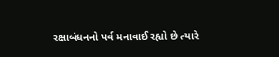રક્ષાબંધનનો પર્વ મનાવાઈ રહ્યો છે ત્યારે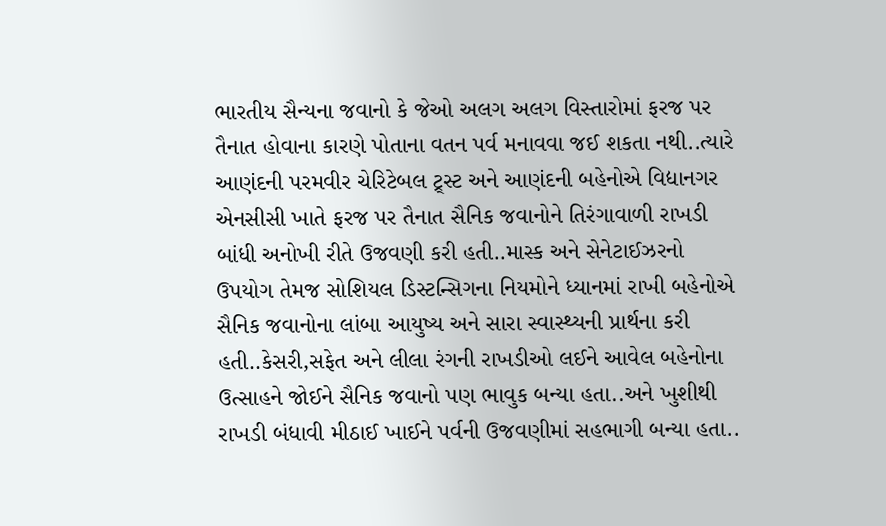ભારતીય સૈન્યના જવાનો કે જેઓ અલગ અલગ વિસ્તારોમાં ફરજ પર તૈનાત હોવાના કારણે પોતાના વતન પર્વ મનાવવા જઈ શકતા નથી..ત્યારે આણંદની પરમવીર ચેરિટેબલ ટ્ર્સ્ટ અને આણંદની બહેનોએ વિદ્યાનગર એનસીસી ખાતે ફરજ પર તૈનાત સૈનિક જવાનોને તિરંગાવાળી રાખડી બાંધી અનોખી રીતે ઉજવણી કરી હતી..માસ્ક અને સેનેટાઈઝરનો ઉપયોગ તેમજ સોશિયલ ડિસ્ટન્સિગના નિયમોને ધ્યાનમાં રાખી બહેનોએ સૈનિક જવાનોના લાંબા આયુષ્ય અને સારા સ્વાસ્થ્યની પ્રાર્થના કરી હતી..કેસરી,સફેત અને લીલા રંગની રાખડીઓ લઈને આવેલ બહેનોના ઉત્સાહને જોઈને સૈનિક જવાનો પણ ભાવુક બન્યા હતા..અને ખુશીથી રાખડી બંધાવી મીઠાઈ ખાઈને પર્વની ઉજવણીમાં સહભાગી બન્યા હતા..